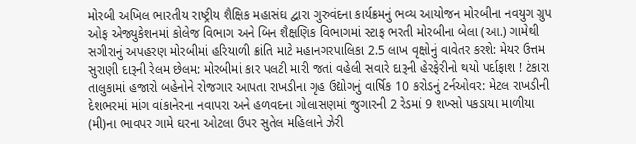મોરબી અખિલ ભારતીય રાષ્ટ્રીય શૈક્ષિક મહાસંઘ દ્વારા ગુરુવંદના કાર્યક્રમનું ભવ્ય આયોજન મોરબીના નવયુગ ગ્રુપ ઓફ એજ્યુકેશનમાં કોલેજ વિભાગ અને બિન શૈક્ષણિક વિભાગમાં સ્ટાફ ભરતી મોરબીના બેલા (આ.) ગામેથી સગીરાનું અપહરણ મોરબીમાં હરિયાળી ક્રાંતિ માટે મહાનગરપાલિકા 2.5 લાખ વૃક્ષોનું વાવેતર કરશે: મેયર ઉત્તમ સુરાણી દારૂની રેલમ છેલમ: મોરબીમાં કાર પલટી મારી જતાં વહેલી સવારે દારૂની હેરફેરીનો થયો પર્દાફાશ ! ટંકારા તાલુકામાં હજારો બહેનોને રોજગાર આપતા રાખડીના ગૃહ ઉદ્યોગનું વાર્ષિક 10 કરોડનું ટર્નઓવર: મેટલ રાખડીની દેશભરમાં માંગ વાંકાનેરના નવાપરા અને હળવદના ગોલાસણમાં જુગારની 2 રેડમાં 9 શખ્સો પકડાયા માળીયા (મી)ના ભાવપર ગામે ઘરના ઓટલા ઉપર સુતેલ મહિલાને ઝેરી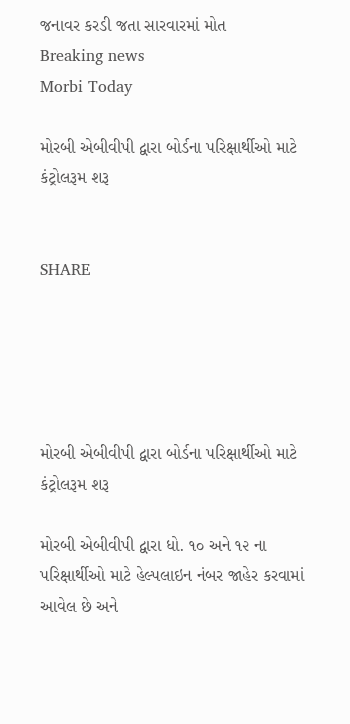જનાવર કરડી જતા સારવારમાં મોત
Breaking news
Morbi Today

મોરબી એબીવીપી દ્વારા બોર્ડના પરિક્ષાર્થીઓ માટે કંટ્રોલરૂમ શરૂ


SHARE





મોરબી એબીવીપી દ્વારા બોર્ડના પરિક્ષાર્થીઓ માટે કંટ્રોલરૂમ શરૂ

મોરબી એબીવીપી દ્વારા ધો. ૧૦ અને ૧૨ ના પરિક્ષાર્થીઓ માટે હેલ્પલાઇન નંબર જાહેર કરવામાં આવેલ છે અને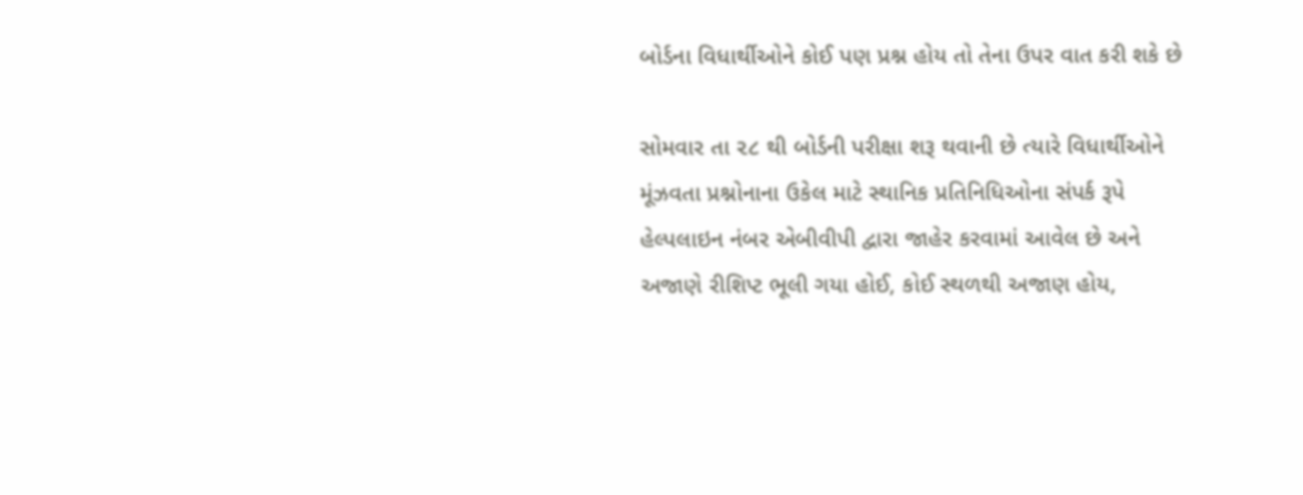બોર્ડના વિધાર્થીઓને કોઈ પણ પ્રશ્ન હોય તો તેના ઉપર વાત કરી શકે છે

સોમવાર તા ૨૮ થી બોર્ડની પરીક્ષા શરૂ થવાની છે ત્યારે વિધાર્થીઓને મૂંઝવતા પ્રશ્નોનાના ઉકેલ માટે સ્થાનિક પ્રતિનિધિઓના સંપર્ક રૂપે હેલ્પલાઇન નંબર એબીવીપી દ્વારા જાહેર કરવામાં આવેલ છે અને અજાણે રીશિપ્ટ ભૂલી ગયા હોઈ, કોઈ સ્થળથી અજાણ હોય,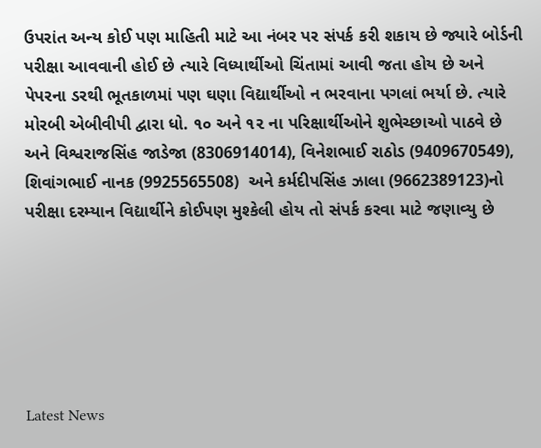ઉપરાંત અન્ય કોઈ પણ માહિતી માટે આ નંબર પર સંપર્ક કરી શકાય છે જ્યારે બોર્ડની પરીક્ષા આવવાની હોઈ છે ત્યારે વિધ્યાર્થીઓ ચિંતામાં આવી જતા હોય છે અને પેપરના ડરથી ભૂતકાળમાં પણ ઘણા વિદ્યાર્થીઓ ન ભરવાના પગલાં ભર્યા છે. ત્યારે મોરબી એબીવીપી દ્વારા ધો. ૧૦ અને ૧૨ ના પરિક્ષાર્થીઓને શુભેચ્છાઓ પાઠવે છે અને વિશ્વરાજસિંહ જાડેજા (8306914014), વિનેશભાઈ રાઠોડ (9409670549), શિવાંગભાઈ નાનક (9925565508)  અને કર્મદીપસિંહ ઝાલા (9662389123)નો  પરીક્ષા દરમ્યાન વિદ્યાર્થીને કોઈપણ મુશ્કેલી હોય તો સંપર્ક કરવા માટે જણાવ્યુ છે






Latest News